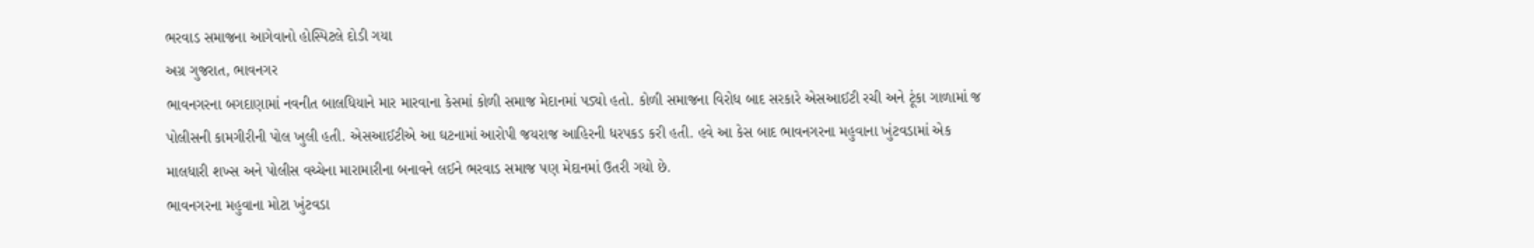ભરવાડ સમાજના આગેવાનો હોસ્પિટલે દોડી ગયા
અગ્ર ગુજરાત, ભાવનગર
ભાવનગરના બગદાણામાં નવનીત બાલધિયાને માર મારવાના કેસમાં કોળી સમાજ મેદાનમાં પડ્યો હતો. કોળી સમાજના વિરોધ બાદ સરકારે એસઆઈટી રચી અને ટૂંકા ગાળામાં જ પોલીસની કામગીરીની પોલ ખુલી હતી. એસઆઈટીએ આ ઘટનામાં આરોપી જયરાજ આહિરની ધરપકડ કરી હતી. હવે આ કેસ બાદ ભાવનગરના મહુવાના ખુંટવડામાં એક માલધારી શખ્સ અને પોલીસ વચ્ચેના મારામારીના બનાવને લઈને ભરવાડ સમાજ પણ મેદાનમાં ઉતરી ગયો છે.
ભાવનગરના મહુવાના મોટા ખુંટવડા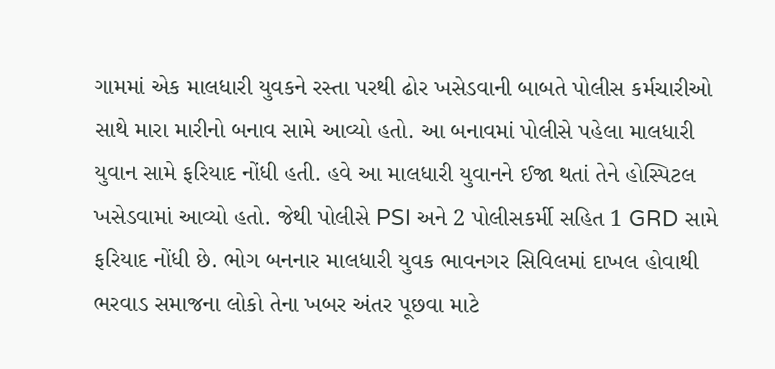ગામમાં એક માલધારી યુવકને રસ્તા પરથી ઢોર ખસેડવાની બાબતે પોલીસ કર્મચારીઓ સાથે મારા મારીનો બનાવ સામે આવ્યો હતો. આ બનાવમાં પોલીસે પહેલા માલધારી યુવાન સામે ફરિયાદ નોંધી હતી. હવે આ માલધારી યુવાનને ઈજા થતાં તેને હોસ્પિટલ ખસેડવામાં આવ્યો હતો. જેથી પોલીસે PSI અને 2 પોલીસકર્મી સહિત 1 GRD સામે ફરિયાદ નોંધી છે. ભોગ બનનાર માલધારી યુવક ભાવનગર સિવિલમાં દાખલ હોવાથી ભરવાડ સમાજના લોકો તેના ખબર અંતર પૂછવા માટે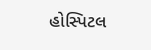હોસ્પિટલ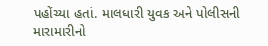પહોંચ્યા હતાં. માલધારી યુવક અને પોલીસની મારામારીનો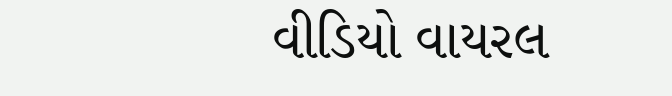વીડિયો વાયરલ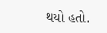થયો હતો.